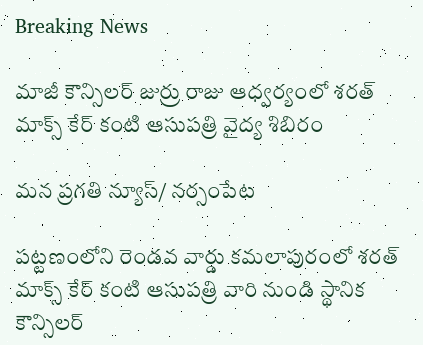Breaking News

మాజీ కౌన్సిలర్ జుర్రు రాజు ఆధ్వర్యంలో శరత్ మాక్స్ కేర్ కంటి ఆసుపత్రి వైద్య శిబిరం

మన ప్రగతి న్యూస్/ నర్సంపేట

పట్టణంలోని రెండవ వార్డు కమలాపురంలో శరత్ మాక్స్ కేర్ కంటి ఆసుపత్రి వారి నుండి స్థానిక కౌన్సిలర్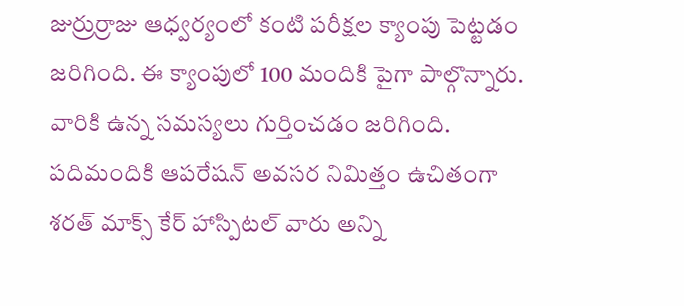జుర్రుర్రాజు ఆధ్వర్యంలో కంటి పరీక్షల క్యాంపు పెట్టడం జరిగింది. ఈ క్యాంపులో 100 మందికి పైగా పాల్గొన్నారు. వారికి ఉన్న సమస్యలు గుర్తించడం జరిగింది. పదిమందికి ఆపరేషన్ అవసర నిమిత్తం ఉచితంగా శరత్ మాక్స్ కేర్ హాస్పిటల్ వారు అన్ని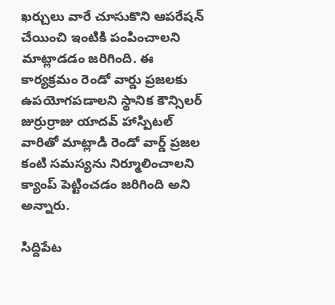ఖర్చులు వారే చూసుకొని ఆపరేషన్ చేయించి ఇంటికి పంపించాలని మాట్లాడడం జరిగింది. ఈ కార్యక్రమం రెండో వార్డు ప్రజలకు ఉపయోగపడాలని స్థానిక కౌన్సిలర్ జుర్రుర్రాజు యాదవ్ హాస్పిటల్ వారితో మాట్లాడి రెండో వార్డ్ ప్రజల కంటి సమస్యను నిర్మూలించాలని క్యాంప్ పెట్టించడం జరిగింది అని అన్నారు.

సిద్దిపేట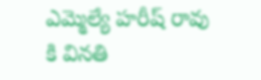ఎమ్మెల్యే హరీష్ రావు కి వినతి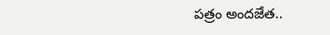పత్రం అందజేత..